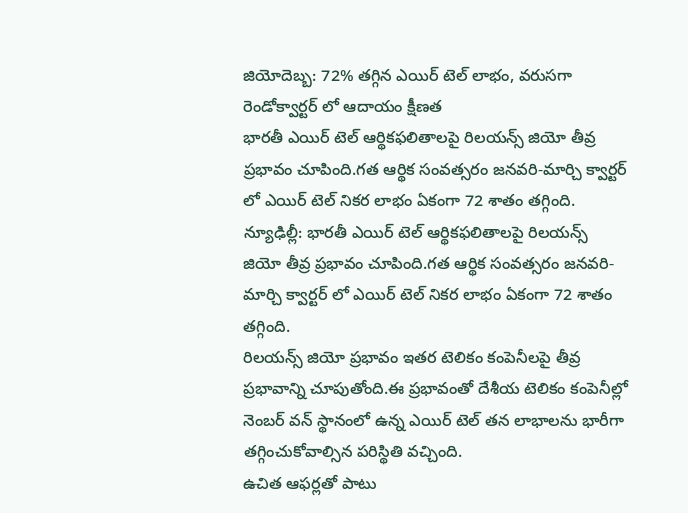జియోదెబ్బ: 72% తగ్గిన ఎయిర్ టెల్ లాభం, వరుసగా రెండోక్వార్టర్ లో ఆదాయం క్షీణత
భారతీ ఎయిర్ టెల్ ఆర్థికఫలితాలపై రిలయన్స్ జియో తీవ్ర ప్రభావం చూపింది.గత ఆర్థిక సంవత్సరం జనవరి-మార్చి క్వార్టర్ లో ఎయిర్ టెల్ నికర లాభం ఏకంగా 72 శాతం తగ్గింది.
న్యూఢిల్లీ: భారతీ ఎయిర్ టెల్ ఆర్థికఫలితాలపై రిలయన్స్ జియో తీవ్ర ప్రభావం చూపింది.గత ఆర్థిక సంవత్సరం జనవరి-మార్చి క్వార్టర్ లో ఎయిర్ టెల్ నికర లాభం ఏకంగా 72 శాతం తగ్గింది.
రిలయన్స్ జియో ప్రభావం ఇతర టెలికం కంపెనీలపై తీవ్ర ప్రభావాన్ని చూపుతోంది.ఈ ప్రభావంతో దేశీయ టెలికం కంపెనీల్లో నెంబర్ వన్ స్థానంలో ఉన్న ఎయిర్ టెల్ తన లాభాలను భారీగా తగ్గించుకోవాల్సిన పరిస్థితి వచ్చింది.
ఉచిత ఆఫర్లతో పాటు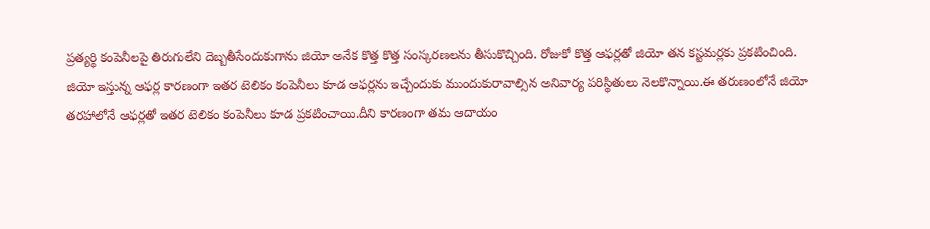ప్రత్యర్థి కంపెనీలపై తిరుగులేని దెబ్బతీసేందుకుగాను జియో అనేక కొత్త కొత్త సంస్కరణలను తీసుకొచ్చింది. రోజుకో కొత్త ఆఫర్లతో జియో తన కస్టమర్లకు ప్రకటించింది.
జియో ఇస్తున్న ఆఫర్ల కారణంగా ఇతర టెలికం కంపెనీలు కూడ ఆఫర్లను ఇచ్చేందుకు ముందుకురావాల్సిన అనివార్య పరిస్థితులు నెలకొన్నాయి.ఈ తరుణంలోనే జియో తరహాలోనే ఆఫర్లతో ఇతర టెలికం కంపెనీలు కూడ ప్రకటించాయి.దీని కారణంగా తమ ఆదాయం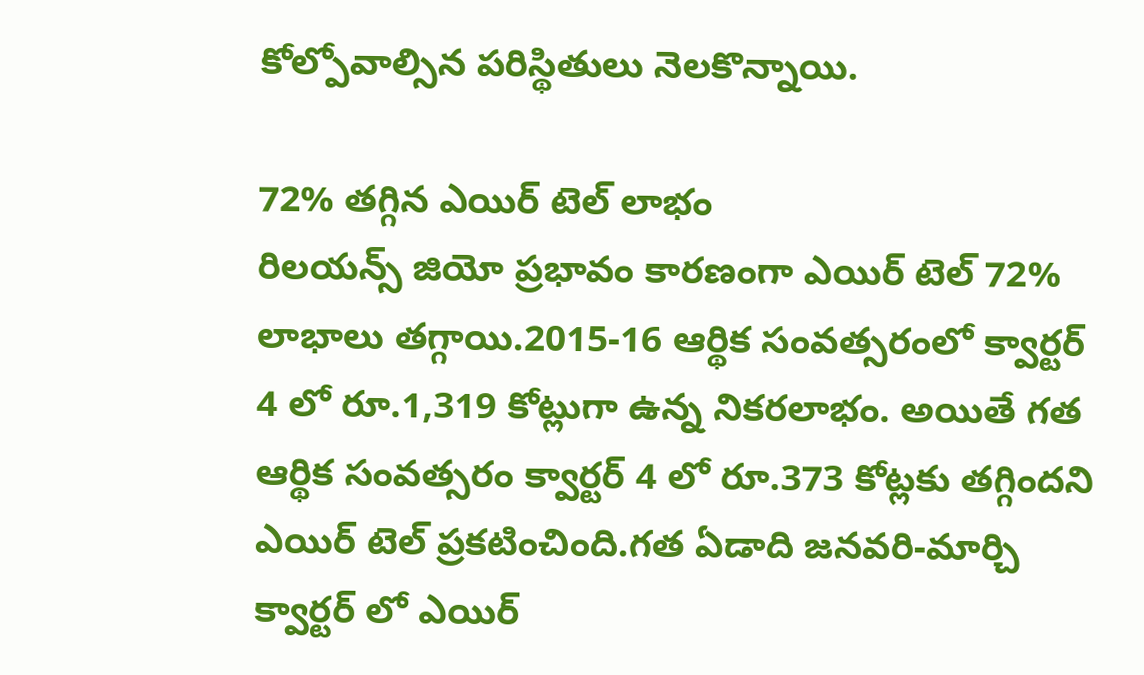కోల్పోవాల్సిన పరిస్థితులు నెలకొన్నాయి.

72% తగ్గిన ఎయిర్ టెల్ లాభం
రిలయన్స్ జియో ప్రభావం కారణంగా ఎయిర్ టెల్ 72% లాభాలు తగ్గాయి.2015-16 ఆర్థిక సంవత్సరంలో క్వార్టర్ 4 లో రూ.1,319 కోట్లుగా ఉన్న నికరలాభం. అయితే గత ఆర్థిక సంవత్సరం క్వార్టర్ 4 లో రూ.373 కోట్లకు తగ్గిందని ఎయిర్ టెల్ ప్రకటించింది.గత ఏడాది జనవరి-మార్చి క్వార్టర్ లో ఎయిర్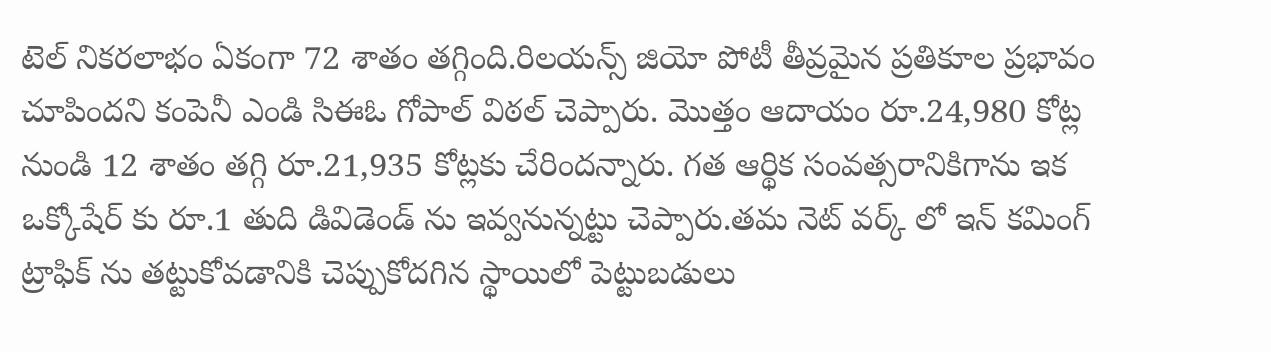టెల్ నికరలాభం ఏకంగా 72 శాతం తగ్గింది.రిలయన్స్ జియో పోటీ తీవ్రమైన ప్రతికూల ప్రభావం చూపిందని కంపెనీ ఎండి సిఈఓ గోపాల్ విఠల్ చెప్పారు. మొత్తం ఆదాయం రూ.24,980 కోట్ల నుండి 12 శాతం తగ్గి రూ.21,935 కోట్లకు చేరిందన్నారు. గత ఆర్థిక సంవత్సరానికిగాను ఇక ఒక్కోషేర్ కు రూ.1 తుది డివిడెండ్ ను ఇవ్వనున్నట్టు చెప్పారు.తమ నెట్ వర్క్ లో ఇన్ కమింగ్ ట్రాఫిక్ ను తట్టుకోవడానికి చెప్పుకోదగిన స్థాయిలో పెట్టుబడులు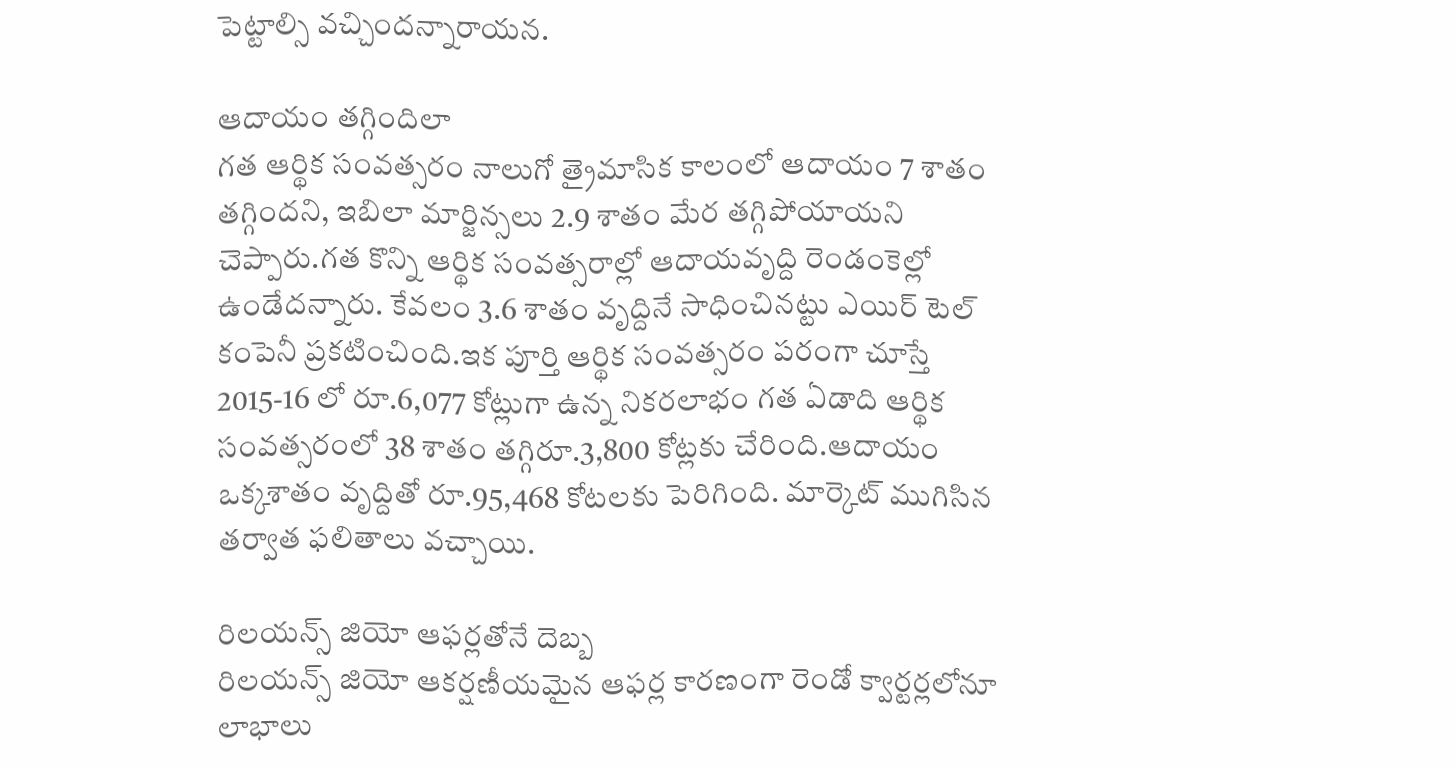పెట్టాల్సి వచ్చిందన్నారాయన.

ఆదాయం తగ్గిందిలా
గత ఆర్థిక సంవత్సరం నాలుగో త్రైమాసిక కాలంలో ఆదాయం 7 శాతం తగ్గిందని, ఇబిలా మార్జిన్సలు 2.9 శాతం మేర తగ్గిపోయాయని చెప్పారు.గత కొన్ని ఆర్థిక సంవత్సరాల్లో ఆదాయవృద్ది రెండంకెల్లో ఉండేదన్నారు. కేవలం 3.6 శాతం వృద్దినే సాధించినట్టు ఎయిర్ టెల్ కంపెనీ ప్రకటించింది.ఇక పూర్తి ఆర్థిక సంవత్సరం పరంగా చూస్తే 2015-16 లో రూ.6,077 కోట్లుగా ఉన్న నికరలాభం గత ఏడాది ఆర్థిక సంవత్సరంలో 38 శాతం తగ్గిరూ.3,800 కోట్లకు చేరింది.ఆదాయం ఒక్కశాతం వృద్దితో రూ.95,468 కోటలకు పెరిగింది. మార్కెట్ ముగిసిన తర్వాత ఫలితాలు వచ్చాయి.

రిలయన్స్ జియో ఆఫర్లతోనే దెబ్బ
రిలయన్స్ జియో ఆకర్షణీయమైన ఆఫర్ల కారణంగా రెండో క్వార్టర్లలోనూ లాభాలు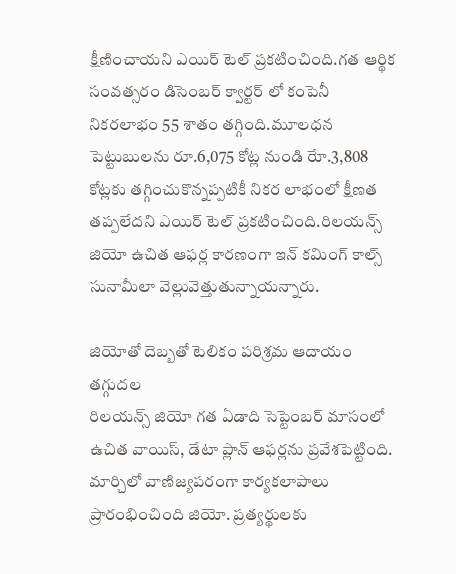క్షీణించాయని ఎయిర్ టెల్ ప్రకటించింది.గత ఆర్థిక సంవత్సరం డిసెంబర్ క్వార్టర్ లో కంపెనీ నికరలాభం 55 శాతం తగ్గింది.మూలధన పెట్టుబులను రూ.6,075 కోట్ల నుండి రేూ.3,808 కోట్లకు తగ్గించుకొన్నప్పటికీ నికర లాభంలో క్షీణత తప్పలేదని ఎయిర్ టెల్ ప్రకటించింది.రిలయన్స్ జియో ఉచిత ఆఫర్ల కారణంగా ఇన్ కమింగ్ కాల్స్ సునామీలా వెల్లువెత్తుతున్నాయన్నారు.

జియోతో దెబ్బతో టెలికం పరిశ్రమ ఆదాయం తగ్గుదల
రిలయన్స్ జియో గత ఏడాది సెప్టెంబర్ మాసంలో ఉచిత వాయిస్, డేటా ప్లాన్ ఆఫర్లను ప్రవేశపెట్టింది. మార్చిలో వాణిజ్యపరంగా కార్యకలాపాలు ప్రారంభించింది జియో. ప్రత్యర్థులకు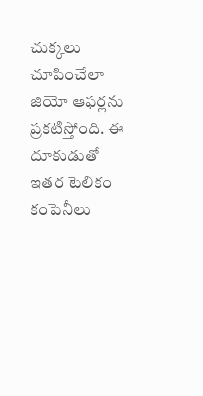చుక్కలు చూపించేలా జియో ఆఫర్లను ప్రకటిస్తోంది. ఈ దూకుడుతో ఇతర టెలికం కంపెనీలు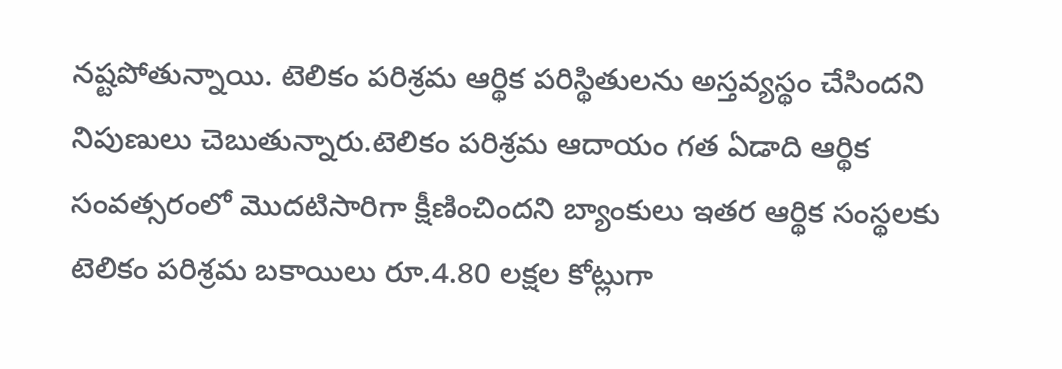నష్టపోతున్నాయి. టెలికం పరిశ్రమ ఆర్థిక పరిస్థితులను అస్తవ్యస్థం చేసిందని నిపుణులు చెబుతున్నారు.టెలికం పరిశ్రమ ఆదాయం గత ఏడాది ఆర్థిక సంవత్సరంలో మొదటిసారిగా క్షీణించిందని బ్యాంకులు ఇతర ఆర్థిక సంస్థలకు టెలికం పరిశ్రమ బకాయిలు రూ.4.80 లక్షల కోట్లుగా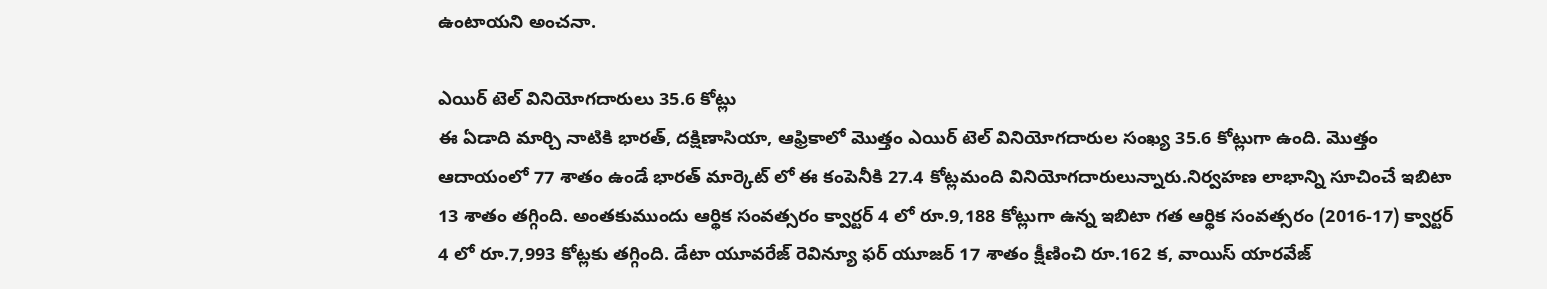ఉంటాయని అంచనా.

ఎయిర్ టెల్ వినియోగదారులు 35.6 కోట్లు
ఈ ఏడాది మార్చి నాటికి భారత్, దక్షిణాసియా, ఆఫ్రికాలో మొత్తం ఎయిర్ టెల్ వినియోగదారుల సంఖ్య 35.6 కోట్లుగా ఉంది. మొత్తం ఆదాయంలో 77 శాతం ఉండే భారత్ మార్కెట్ లో ఈ కంపెనీకి 27.4 కోట్లమంది వినియోగదారులున్నారు.నిర్వహణ లాభాన్ని సూచించే ఇబిటా 13 శాతం తగ్గింది. అంతకుముందు ఆర్థిక సంవత్సరం క్వార్టర్ 4 లో రూ.9,188 కోట్లుగా ఉన్న ఇబిటా గత ఆర్థిక సంవత్సరం (2016-17) క్వార్టర్ 4 లో రూ.7,993 కోట్లకు తగ్గింది. డేటా యూవరేజ్ రెవిన్యూ ఫర్ యూజర్ 17 శాతం క్షీణించి రూ.162 క, వాయిస్ యారవేజ్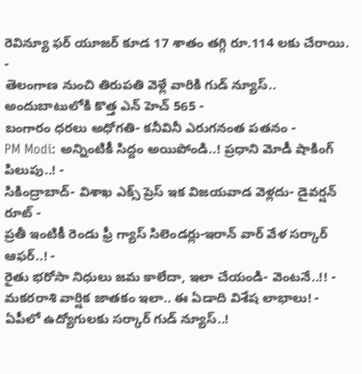రెవిన్యూ ఫర్ యూజర్ కూడ 17 శాతం తగ్గి రూ.114 లకు చేరాయి.
-
తెలంగాణ నుంచి తిరుపతి వెళ్లే వారికి గుడ్ న్యూస్.. అందుబాటులోకి కొత్త ఎన్ హెచ్ 565 -
బంగారం ధరలు అధోగతి- కనీవినీ ఎరుగనంత పతనం -
PM Modi: అన్నింటికీ సిద్దం అయిపోండి..! ప్రధాని మోడీ షాకింగ్ పిలుపు..! -
సికింద్రాబాద్- విశాఖ ఎక్స్ ప్రెస్ ఇక విజయవాడ వెళ్లదు- డైవర్షన్ రూట్ -
ప్రతీ ఇంటికీ రెండు ఫ్రీ గ్యాస్ సిలెండర్లు-ఇరాన్ వార్ వేళ సర్కార్ ఆఫర్..! -
రైతు భరోసా నిధులు జమ కాలేదా, ఇలా చేయండి- వెంటనే..!! -
మకరరాశి వార్షిక జాతకం ఇలా.. ఈ ఏడాది విశేష లాభాలు! -
ఏపీలో ఉద్యోగులకు సర్కార్ గుడ్ న్యూస్..!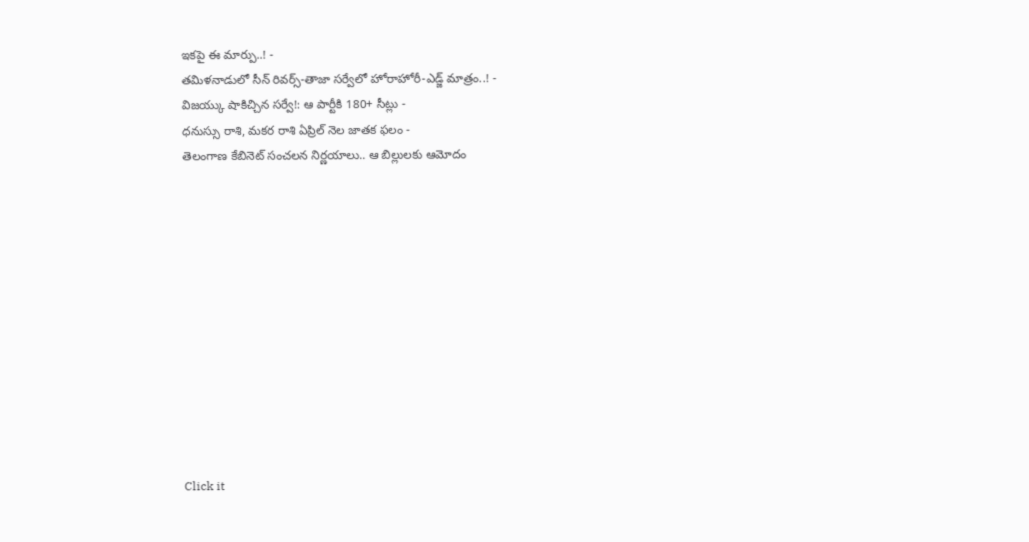ఇకపై ఈ మార్పు..! -
తమిళనాడులో సీన్ రివర్స్-తాజా సర్వేలో హోరాహోరీ-ఎడ్జ్ మాత్రం..! -
విజయ్కు షాకిచ్చిన సర్వే!: ఆ పార్టీకి 180+ సీట్లు -
ధనుస్సు రాశి, మకర రాశి ఏప్రిల్ నెల జాతక ఫలం -
తెలంగాణ కేబినెట్ సంచలన నిర్ణయాలు.. ఆ బిల్లులకు ఆమోదం












Click it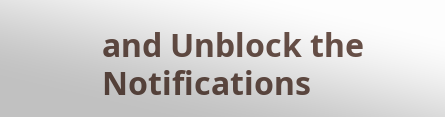and Unblock the Notifications